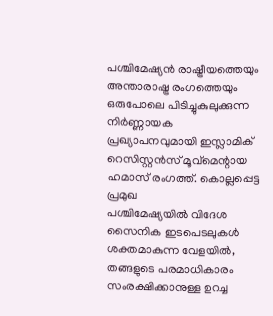പശ്ചിമേഷ്യൻ രാഷ്ട്രീയത്തെയും അന്താരാഷ്ട്ര രംഗത്തെയും ഒരുപോലെ പിടിച്ചുകുലുക്കുന്ന നിർണ്ണായക പ്രഖ്യാപനവുമായി ഇസ്ലാമിക് റെസിസ്റ്റൻസ് മൂവ്മെന്റായ ഹമാസ് രംഗത്ത്. കൊല്ലപ്പെട്ട പ്രമുഖ
പശ്ചിമേഷ്യയിൽ വിദേശ സൈനിക ഇടപെടലുകൾ ശക്തമാകുന്ന വേളയിൽ, തങ്ങളുടെ പരമാധികാരം സംരക്ഷിക്കാനുള്ള ഉറച്ച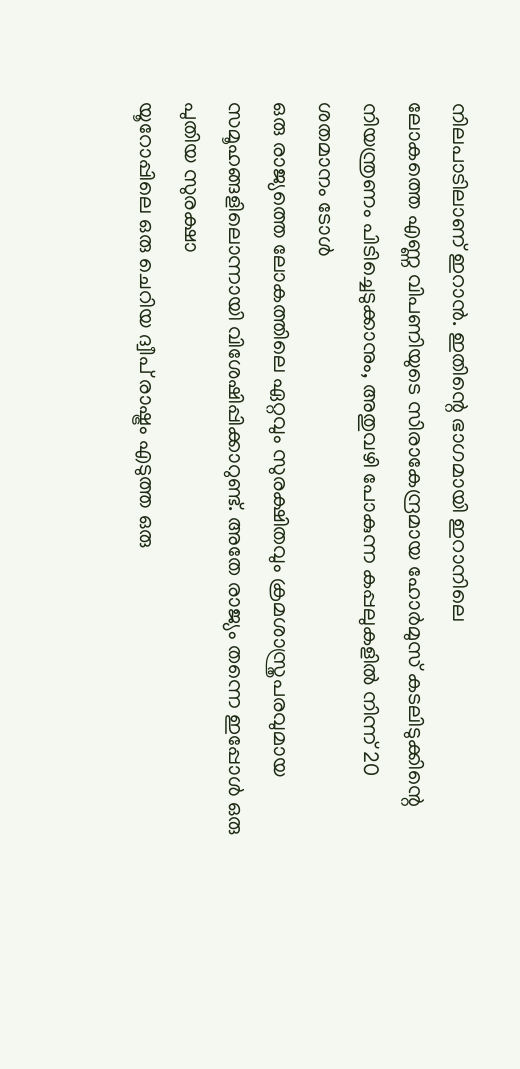നിലപാടിലാണ് ഇറാൻ. ഇതിന്റെ ഭാഗമായി ഇറാനിലെ
ലോകത്തെ എണ്ണ വിപണിയുടെ സിരാകേന്ദ്രമായ ഹോർമുസ് കടലിടുക്കിന്റെ നിയന്ത്രണം പിടിച്ചെടുക്കാനും, അതുവഴി പോകുന്ന കപ്പലുകളിൽ നിന്ന് 20 ശതമാനം ടോൾ
ഒരു രാജ്യത്തെ ലോകത്തിലെ ഏറ്റവും സുരക്ഷിതവും ക്രമശാസ്ത്രപരവുമായ സമൂഹങ്ങളിലൊന്നായി വിശേഷിപ്പിക്കാറുണ്ട്. അതേ രാജ്യം തന്നെ ഇപ്പോൾ ഒരു പുതിയ സുരക്ഷാ
യൂറോപ്പിലെ ഒരു ചെറിയ ദ്വീപ് രാഷ്ട്രം എടുത്ത ഒരു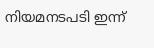നിയമനടപടി ഇന്ന്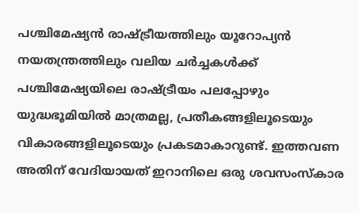പശ്ചിമേഷ്യൻ രാഷ്ട്രീയത്തിലും യൂറോപ്യൻ നയതന്ത്രത്തിലും വലിയ ചർച്ചകൾക്ക്
പശ്ചിമേഷ്യയിലെ രാഷ്ട്രീയം പലപ്പോഴും യുദ്ധഭൂമിയിൽ മാത്രമല്ല, പ്രതീകങ്ങളിലൂടെയും വികാരങ്ങളിലൂടെയും പ്രകടമാകാറുണ്ട്. ഇത്തവണ അതിന് വേദിയായത് ഇറാനിലെ ഒരു ശവസംസ്കാര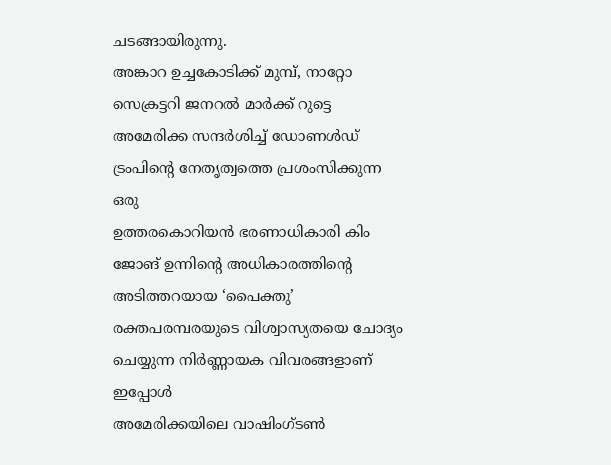ചടങ്ങായിരുന്നു.
അങ്കാറ ഉച്ചകോടിക്ക് മുമ്പ്, നാറ്റോ സെക്രട്ടറി ജനറൽ മാർക്ക് റുട്ടെ അമേരിക്ക സന്ദർശിച്ച് ഡോണൾഡ് ട്രംപിന്റെ നേതൃത്വത്തെ പ്രശംസിക്കുന്ന ഒരു
ഉത്തരകൊറിയൻ ഭരണാധികാരി കിം ജോങ് ഉന്നിന്റെ അധികാരത്തിന്റെ അടിത്തറയായ ‘പൈക്തു’ രക്തപരമ്പരയുടെ വിശ്വാസ്യതയെ ചോദ്യം ചെയ്യുന്ന നിർണ്ണായക വിവരങ്ങളാണ് ഇപ്പോൾ
അമേരിക്കയിലെ വാഷിംഗ്ടൺ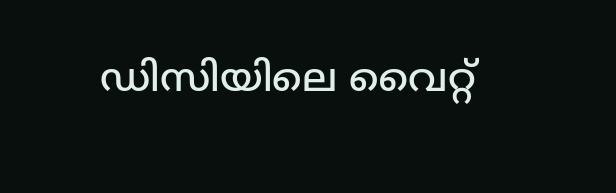ഡിസിയിലെ വൈറ്റ്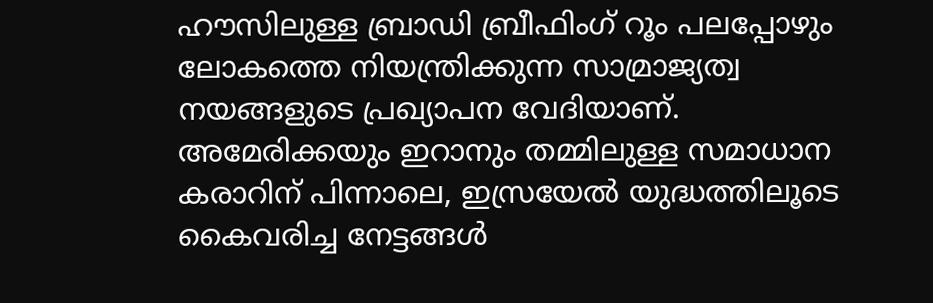ഹൗസിലുള്ള ബ്രാഡി ബ്രീഫിംഗ് റൂം പലപ്പോഴും ലോകത്തെ നിയന്ത്രിക്കുന്ന സാമ്രാജ്യത്വ നയങ്ങളുടെ പ്രഖ്യാപന വേദിയാണ്.
അമേരിക്കയും ഇറാനും തമ്മിലുള്ള സമാധാന കരാറിന് പിന്നാലെ, ഇസ്രയേൽ യുദ്ധത്തിലൂടെ കൈവരിച്ച നേട്ടങ്ങൾ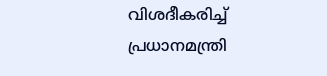വിശദീകരിച്ച് പ്രധാനമന്ത്രി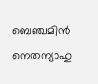ബെഞ്ചമിൻ നെതന്യാഹു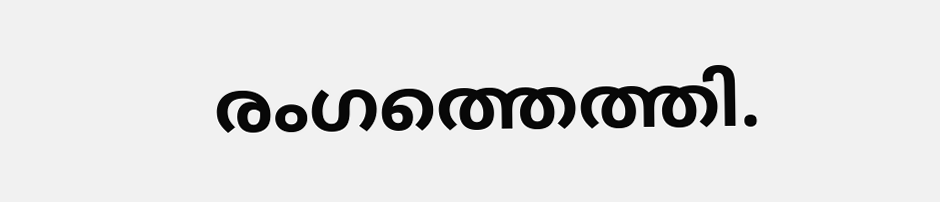രംഗത്തെത്തി.